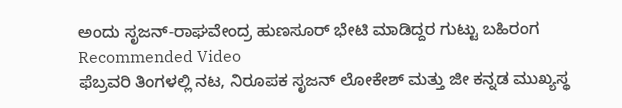ಅಂದು ಸೃಜನ್-ರಾಘವೇಂದ್ರ ಹುಣಸೂರ್ ಭೇಟಿ ಮಾಡಿದ್ದರ ಗುಟ್ಟು ಬಹಿರಂಗ
Recommended Video
ಫೆಬ್ರವರಿ ತಿಂಗಳಲ್ಲಿ ನಟ, ನಿರೂಪಕ ಸೃಜನ್ ಲೋಕೇಶ್ ಮತ್ತು ಜೀ ಕನ್ನಡ ಮುಖ್ಯಸ್ಥ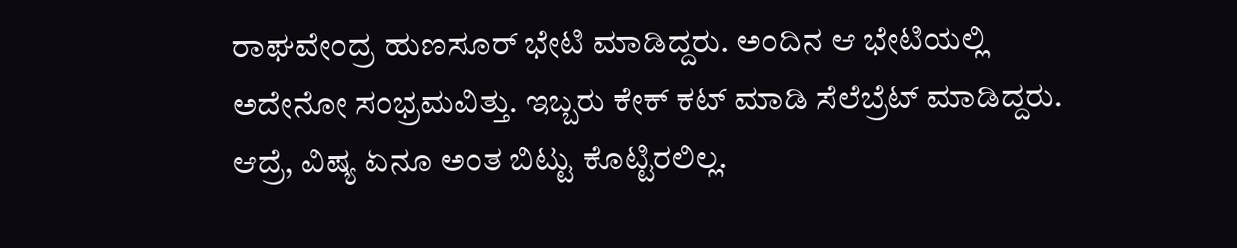ರಾಘವೇಂದ್ರ ಹುಣಸೂರ್ ಭೇಟಿ ಮಾಡಿದ್ದರು. ಅಂದಿನ ಆ ಭೇಟಿಯಲ್ಲಿ ಅದೇನೋ ಸಂಭ್ರಮವಿತ್ತು. ಇಬ್ಬರು ಕೇಕ್ ಕಟ್ ಮಾಡಿ ಸೆಲೆಬ್ರೆಟ್ ಮಾಡಿದ್ದರು. ಆದ್ರೆ, ವಿಷ್ಯ ಏನೂ ಅಂತ ಬಿಟ್ಟು ಕೊಟ್ಟಿರಲಿಲ್ಲ.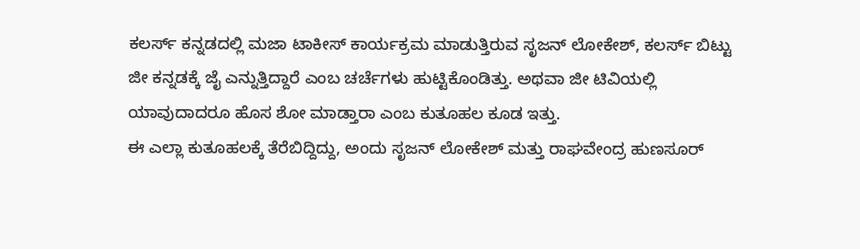ಕಲರ್ಸ್ ಕನ್ನಡದಲ್ಲಿ ಮಜಾ ಟಾಕೀಸ್ ಕಾರ್ಯಕ್ರಮ ಮಾಡುತ್ತಿರುವ ಸೃಜನ್ ಲೋಕೇಶ್, ಕಲರ್ಸ್ ಬಿಟ್ಟು ಜೀ ಕನ್ನಡಕ್ಕೆ ಜೈ ಎನ್ನುತ್ತಿದ್ದಾರೆ ಎಂಬ ಚರ್ಚೆಗಳು ಹುಟ್ಟಿಕೊಂಡಿತ್ತು. ಅಥವಾ ಜೀ ಟಿವಿಯಲ್ಲಿ ಯಾವುದಾದರೂ ಹೊಸ ಶೋ ಮಾಡ್ತಾರಾ ಎಂಬ ಕುತೂಹಲ ಕೂಡ ಇತ್ತು.
ಈ ಎಲ್ಲಾ ಕುತೂಹಲಕ್ಕೆ ತೆರೆಬಿದ್ದಿದ್ದು, ಅಂದು ಸೃಜನ್ ಲೋಕೇಶ್ ಮತ್ತು ರಾಘವೇಂದ್ರ ಹುಣಸೂರ್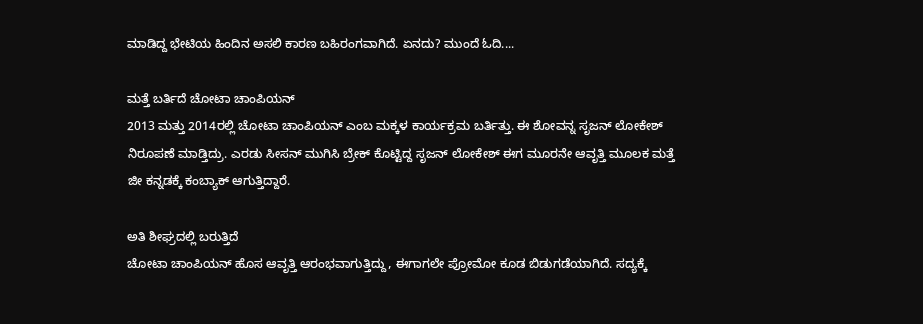ಮಾಡಿದ್ದ ಭೇಟಿಯ ಹಿಂದಿನ ಅಸಲಿ ಕಾರಣ ಬಹಿರಂಗವಾಗಿದೆ. ಏನದು? ಮುಂದೆ ಓದಿ....

ಮತ್ತೆ ಬರ್ತಿದೆ ಚೋಟಾ ಚಾಂಪಿಯನ್
2013 ಮತ್ತು 2014ರಲ್ಲಿ ಚೋಟಾ ಚಾಂಪಿಯನ್ ಎಂಬ ಮಕ್ಕಳ ಕಾರ್ಯಕ್ರಮ ಬರ್ತಿತ್ತು. ಈ ಶೋವನ್ನ ಸೃಜನ್ ಲೋಕೇಶ್ ನಿರೂಪಣೆ ಮಾಡ್ತಿದ್ರು. ಎರಡು ಸೀಸನ್ ಮುಗಿಸಿ ಬ್ರೇಕ್ ಕೊಟ್ಟಿದ್ದ ಸೃಜನ್ ಲೋಕೇಶ್ ಈಗ ಮೂರನೇ ಆವೃತ್ತಿ ಮೂಲಕ ಮತ್ತೆ ಜೀ ಕನ್ನಡಕ್ಕೆ ಕಂಬ್ಯಾಕ್ ಆಗುತ್ತಿದ್ದಾರೆ.

ಅತಿ ಶೀಘ್ರದಲ್ಲಿ ಬರುತ್ತಿದೆ
ಚೋಟಾ ಚಾಂಪಿಯನ್ ಹೊಸ ಆವೃತ್ತಿ ಆರಂಭವಾಗುತ್ತಿದ್ದು, ಈಗಾಗಲೇ ಪ್ರೋಮೋ ಕೂಡ ಬಿಡುಗಡೆಯಾಗಿದೆ. ಸದ್ಯಕ್ಕೆ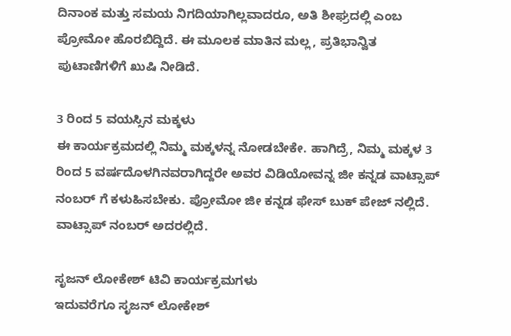ದಿನಾಂಕ ಮತ್ತು ಸಮಯ ನಿಗದಿಯಾಗಿಲ್ಲವಾದರೂ, ಅತಿ ಶೀಘ್ರದಲ್ಲಿ ಎಂಬ ಪ್ರೋಮೋ ಹೊರಬಿದ್ದಿದೆ. ಈ ಮೂಲಕ ಮಾತಿನ ಮಲ್ಲ, ಪ್ರತಿಭಾನ್ವಿತ ಪುಟಾಣಿಗಳಿಗೆ ಖುಷಿ ನೀಡಿದೆ.

3 ರಿಂದ 5 ವಯಸ್ಸಿನ ಮಕ್ಕಳು
ಈ ಕಾರ್ಯಕ್ರಮದಲ್ಲಿ ನಿಮ್ಮ ಮಕ್ಕಳನ್ನ ನೋಡಬೇಕೇ. ಹಾಗಿದ್ರೆ, ನಿಮ್ಮ ಮಕ್ಕಳ 3 ರಿಂದ 5 ವರ್ಷದೊಳಗಿನವರಾಗಿದ್ದರೇ ಅವರ ವಿಡಿಯೋವನ್ನ ಜೀ ಕನ್ನಡ ವಾಟ್ಸಾಪ್ ನಂಬರ್ ಗೆ ಕಳುಹಿಸಬೇಕು. ಪ್ರೋಮೋ ಜೀ ಕನ್ನಡ ಫೇಸ್ ಬುಕ್ ಪೇಜ್ ನಲ್ಲಿದೆ. ವಾಟ್ಸಾಪ್ ನಂಬರ್ ಅದರಲ್ಲಿದೆ.

ಸೃಜನ್ ಲೋಕೇಶ್ ಟಿವಿ ಕಾರ್ಯಕ್ರಮಗಳು
ಇದುವರೆಗೂ ಸೃಜನ್ ಲೋಕೇಶ್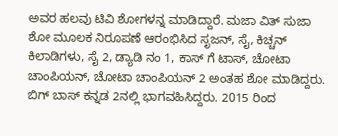ಅವರ ಹಲವು ಟಿವಿ ಶೋಗಳನ್ನ ಮಾಡಿದ್ದಾರೆ. ಮಜಾ ವಿತ್ ಸುಜಾ ಶೋ ಮೂಲಕ ನಿರೂಪಣೆ ಆರಂಭಿಸಿದ ಸೃಜನ್, ಸೈ, ಕಿಚ್ಚನ್ ಕಿಲಾಡಿಗಳು, ಸೈ 2, ಡ್ಯಾಡಿ ನಂ 1, ಕಾಸ್ ಗೆ ಟಾಸ್, ಚೋಟಾ ಚಾಂಪಿಯನ್, ಚೋಟಾ ಚಾಂಪಿಯನ್ 2 ಅಂತಹ ಶೋ ಮಾಡಿದ್ದರು. ಬಿಗ್ ಬಾಸ್ ಕನ್ನಡ 2ನಲ್ಲಿ ಭಾಗವಹಿಸಿದ್ದರು. 2015 ರಿಂದ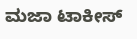ಮಜಾ ಟಾಕೀಸ್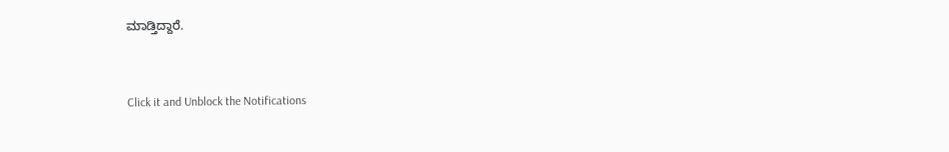ಮಾಡ್ತಿದ್ದಾರೆ.


Click it and Unblock the Notifications